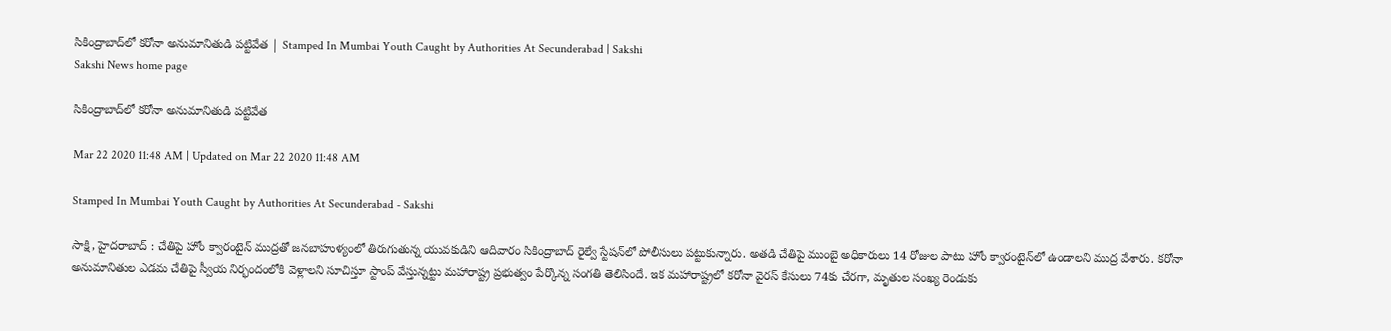సికింద్రాబాద్‌లో కరోనా అనుమానితుడి పట్టివేత | Stamped In Mumbai Youth Caught by Authorities At Secunderabad | Sakshi
Sakshi News home page

సికింద్రాబాద్‌లో కరోనా అనుమానితుడి పట్టివేత

Mar 22 2020 11:48 AM | Updated on Mar 22 2020 11:48 AM

Stamped In Mumbai Youth Caught by Authorities At Secunderabad - Sakshi

సాక్షి, హైదరాబాద్‌ : చేతిపై హోం క్వారంటైన్‌ ముద్రతో జనబాహుళ్యంలో తిరుగుతున్న యువకుడిని ఆదివారం సికింద్రాబాద్‌ రైల్వే స్టేషన్‌లో పోలీసులు పట్టుకున్నారు. అతడి చేతిపై ముంబై అధికారులు 14 రోజుల పాటు హోం క్వారంటైన్‌లో ఉండాలని ముద్ర వేశారు. కరోనా అనుమానితుల ఎడమ చేతిపై స్వీయ నిర్భందంలోకి వెళ్లాలని సూచిస్తూ స్టాంప్‌ వేస్తున్నట్టు మహారాష్ట్ర ప్రభుత్వం పేర్కొన్న సంగతి తెలిసిందే. ఇక మహారాష్ట్రలో కరోనా వైరస్‌ కేసులు 74కు చేరగా, మృతుల సంఖ్య రెండుకు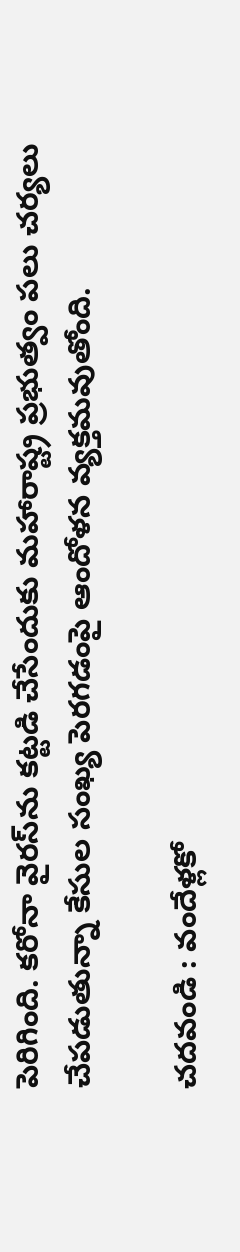పెరిగింది. కరోనా వైరస్‌ను కట్టడి చేసేందుకు మహారాష్ట్ర ప్రభుత్వం పలు చర్యలు చేపడుతున్నా కేసుల సంఖ్య పెరగడంపై ఆందోళన వ్యక్తమవుతోంది.

చదవండి : వందేళ్లకో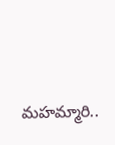మహమ్మారి..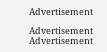Advertisement

Advertisement
Advertisement